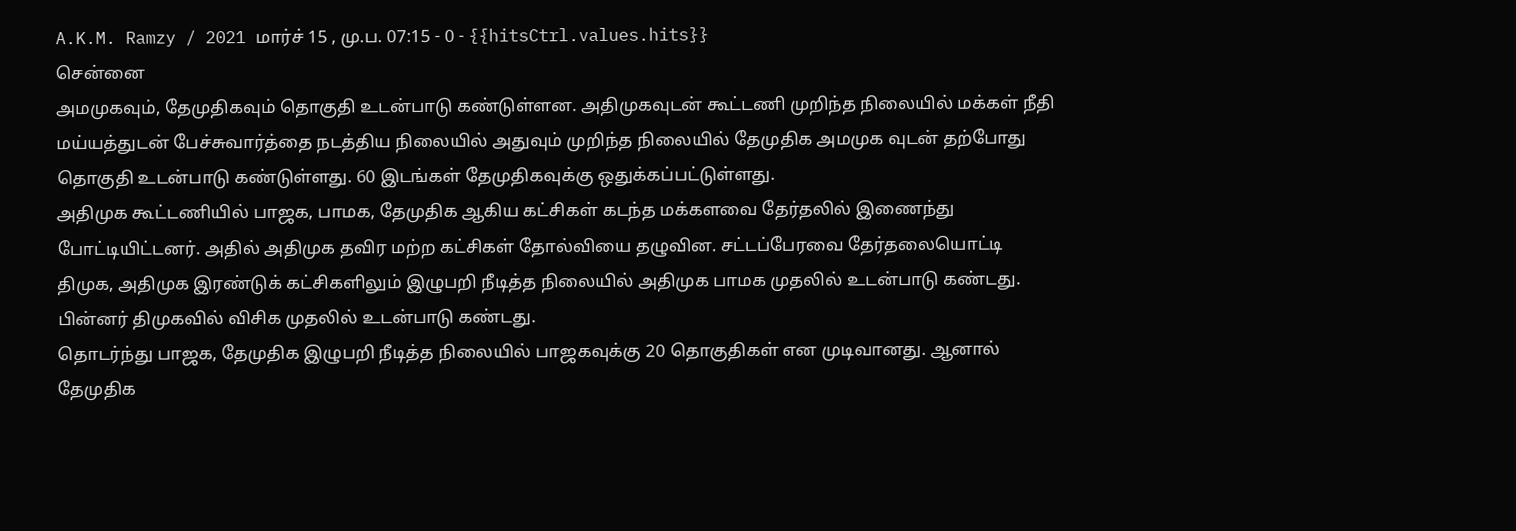A.K.M. Ramzy / 2021 மார்ச் 15 , மு.ப. 07:15 - 0 - {{hitsCtrl.values.hits}}
சென்னை
அமமுகவும், தேமுதிகவும் தொகுதி உடன்பாடு கண்டுள்ளன. அதிமுகவுடன் கூட்டணி முறிந்த நிலையில் மக்கள் நீதி மய்யத்துடன் பேச்சுவார்த்தை நடத்திய நிலையில் அதுவும் முறிந்த நிலையில் தேமுதிக அமமுக வுடன் தற்போது தொகுதி உடன்பாடு கண்டுள்ளது. 60 இடங்கள் தேமுதிகவுக்கு ஒதுக்கப்பட்டுள்ளது.
அதிமுக கூட்டணியில் பாஜக, பாமக, தேமுதிக ஆகிய கட்சிகள் கடந்த மக்களவை தேர்தலில் இணைந்து போட்டியிட்டனர். அதில் அதிமுக தவிர மற்ற கட்சிகள் தோல்வியை தழுவின. சட்டப்பேரவை தேர்தலையொட்டி திமுக, அதிமுக இரண்டுக் கட்சிகளிலும் இழுபறி நீடித்த நிலையில் அதிமுக பாமக முதலில் உடன்பாடு கண்டது. பின்னர் திமுகவில் விசிக முதலில் உடன்பாடு கண்டது.
தொடர்ந்து பாஜக, தேமுதிக இழுபறி நீடித்த நிலையில் பாஜகவுக்கு 20 தொகுதிகள் என முடிவானது. ஆனால் தேமுதிக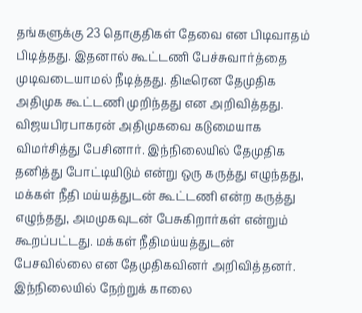தங்களுக்கு 23 தொகுதிகள் தேவை என பிடிவாதம் பிடித்தது. இதனால் கூட்டணி பேச்சுவார்த்தை முடிவடையாமல் நீடித்தது. திடீரென தேமுதிக அதிமுக கூட்டணி முறிந்தது என அறிவித்தது. விஜயபிரபாகரன் அதிமுகவை கடுமையாக விமர்சித்து பேசினார். இந்நிலையில் தேமுதிக தனித்து போட்டியிடும் என்று ஒரு கருத்து எழுந்தது, மக்கள் நீதி மய்யத்துடன் கூட்டணி என்ற கருத்து எழுந்தது, அமமுகவுடன் பேசுகிறார்கள் என்றும் கூறப்பட்டது. மக்கள் நீதிமய்யத்துடன் பேசவில்லை என தேமுதிகவினர் அறிவித்தனர். இந்நிலையில் நேற்றுக் காலை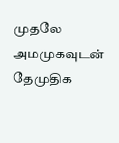முதலே அமமுகவுடன் தேமுதிக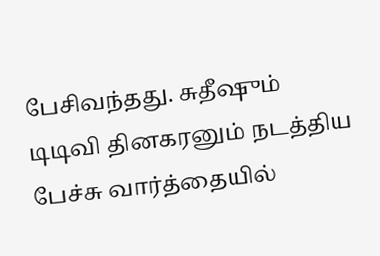பேசிவந்தது. சுதீஷும் டிடிவி தினகரனும் நடத்திய பேச்சு வார்த்தையில்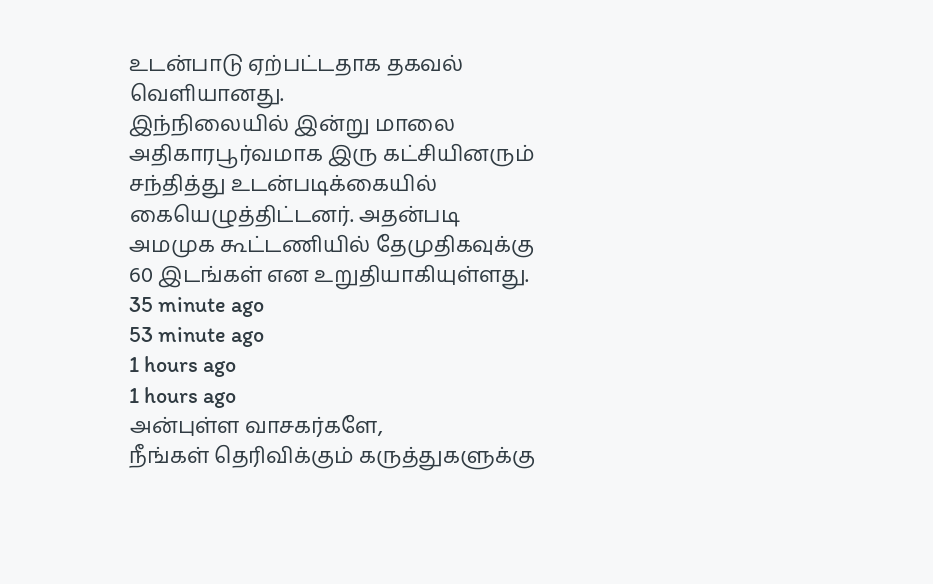உடன்பாடு ஏற்பட்டதாக தகவல் வெளியானது.
இந்நிலையில் இன்று மாலை அதிகாரபூர்வமாக இரு கட்சியினரும் சந்தித்து உடன்படிக்கையில் கையெழுத்திட்டனர். அதன்படி அமமுக கூட்டணியில் தேமுதிகவுக்கு 60 இடங்கள் என உறுதியாகியுள்ளது.
35 minute ago
53 minute ago
1 hours ago
1 hours ago
அன்புள்ள வாசகர்களே,
நீங்கள் தெரிவிக்கும் கருத்துகளுக்கு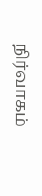நிர்வாகம்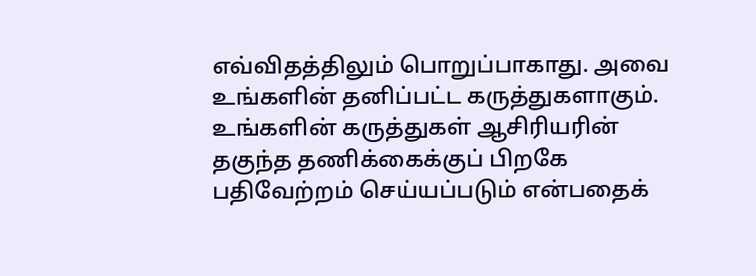எவ்விதத்திலும் பொறுப்பாகாது. அவை உங்களின் தனிப்பட்ட கருத்துகளாகும். உங்களின் கருத்துகள் ஆசிரியரின் தகுந்த தணிக்கைக்குப் பிறகே பதிவேற்றம் செய்யப்படும் என்பதைக்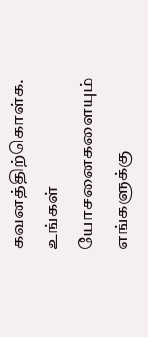கவனத்திற்கொள்க. உங்கள் யோசனைகளையும் எங்களுக்கு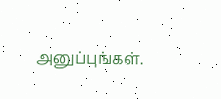அனுப்புங்கள்.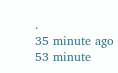.
35 minute ago
53 minute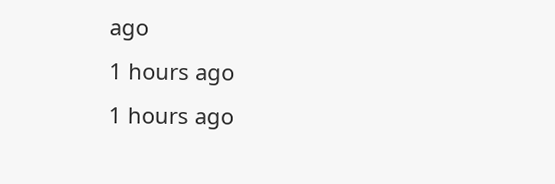ago
1 hours ago
1 hours ago